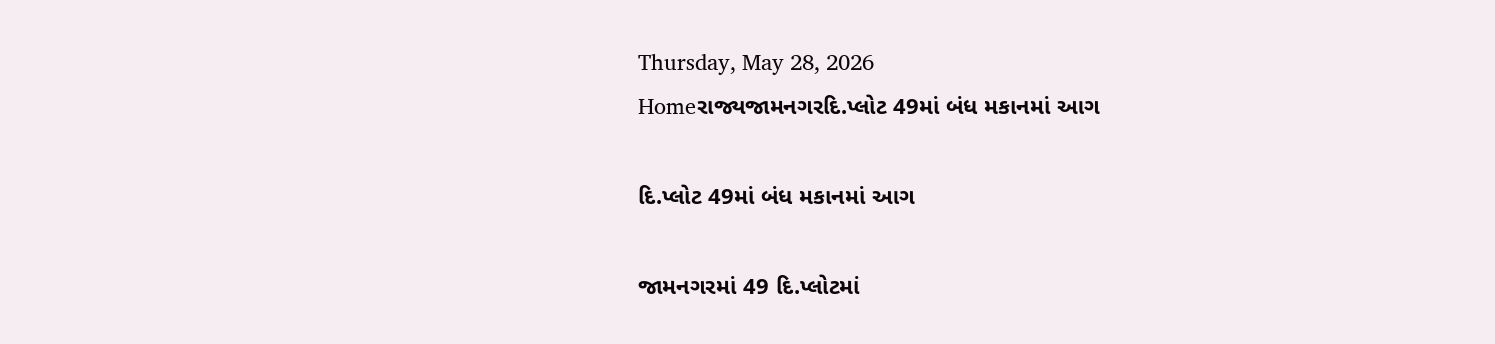Thursday, May 28, 2026
Homeરાજ્યજામનગરદિ.પ્લોટ 49માં બંધ મકાનમાં આગ

દિ.પ્લોટ 49માં બંધ મકાનમાં આગ

જામનગરમાં 49 દિ.પ્લોટમાં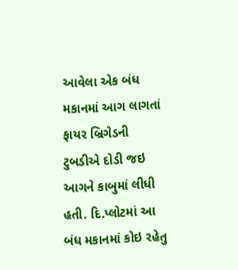આવેલા એક બંધ મકાનમાં આગ લાગતાં ફાયર બ્રિગેડની ટુબડીએ દોડી જઇ આગને કાબુમાં લીધી હતી. દિ.પ્લોટમાં આ બંધ મકાનમાં કોઇ રહેતુ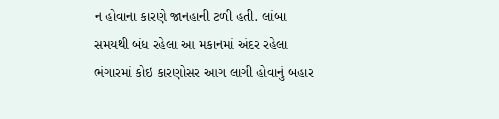ન હોવાના કારણે જાનહાની ટળી હતી. લાંબા સમયથી બંધ રહેલા આ મકાનમાં અંદર રહેલા ભંગારમાં કોઇ કારણોસર આગ લાગી હોવાનું બહાર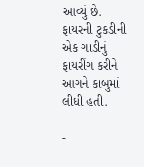આવ્યું છે. ફાયરની ટુકડીની એક ગાડીનું ફાયરીંગ કરીને આગને કાબુમાં લીધી હતી.

-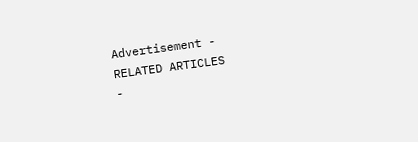Advertisement -
RELATED ARTICLES
-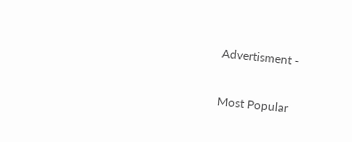Advertisment -

Most Popular